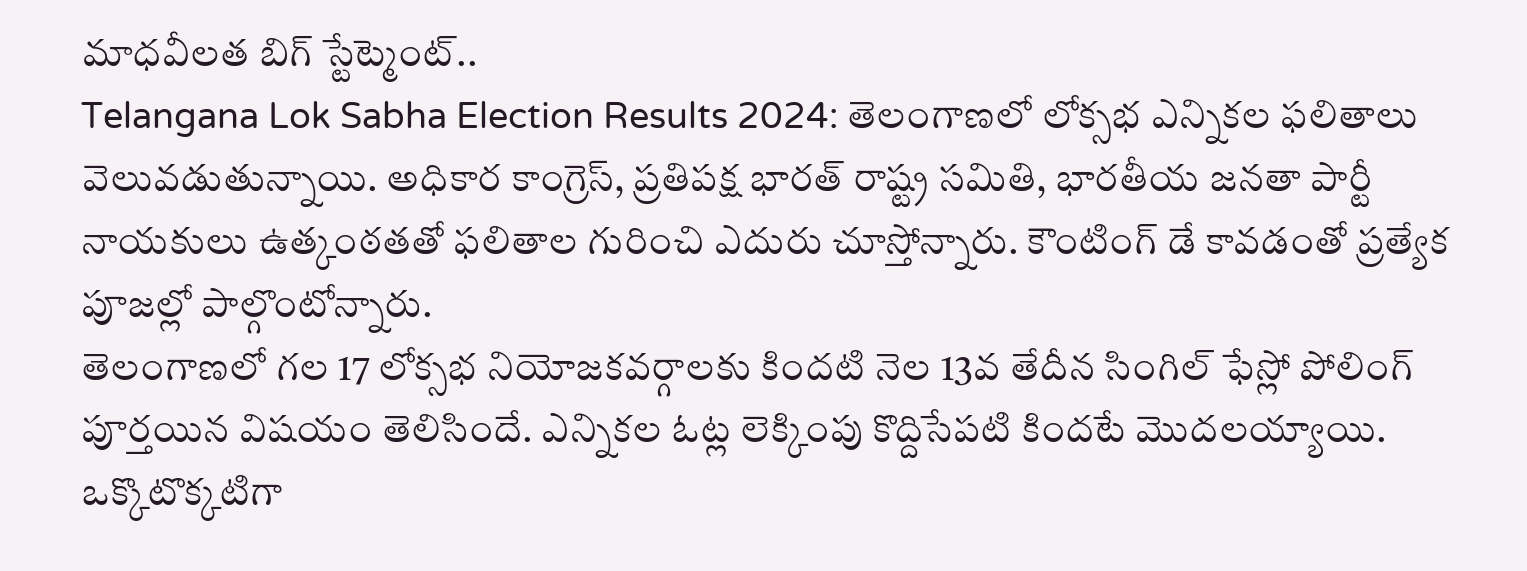మాధవీలత బిగ్ స్టేట్మెంట్..
Telangana Lok Sabha Election Results 2024: తెలంగాణలో లోక్సభ ఎన్నికల ఫలితాలు వెలువడుతున్నాయి. అధికార కాంగ్రెస్, ప్రతిపక్ష భారత్ రాష్ట్ర సమితి, భారతీయ జనతా పార్టీ నాయకులు ఉత్కంఠతతో ఫలితాల గురించి ఎదురు చూస్తోన్నారు. కౌంటింగ్ డే కావడంతో ప్రత్యేక పూజల్లో పాల్గొంటోన్నారు.
తెలంగాణలో గల 17 లోక్సభ నియోజకవర్గాలకు కిందటి నెల 13వ తేదీన సింగిల్ ఫేస్లో పోలింగ్ పూర్తయిన విషయం తెలిసిందే. ఎన్నికల ఓట్ల లెక్కింపు కొద్దిసేపటి కిందటే మొదలయ్యాయి. ఒక్కొటొక్కటిగా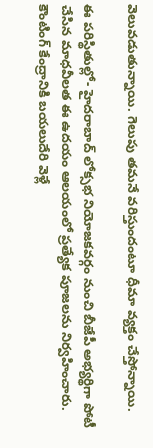వెలువడుతున్నాయి. గెలుపు తమనే వరిస్తుందంటూ ధీమా వ్యక్తం చేస్తోన్నాయి.

ఈ పరిస్థితుల్లో- హైదరాబాద్ లోక్సభ నియోజకవర్గం నుంచి బీజేపీ అభ్యర్థిగా పోటీ చేసిన మాధవీలత ఈ ఉదయం ఆలయంలో ప్రత్యేక పూజలను నిర్వహించారు. కౌంటింగ్ కేంద్రానికి బయలుదేరి వెళ్లే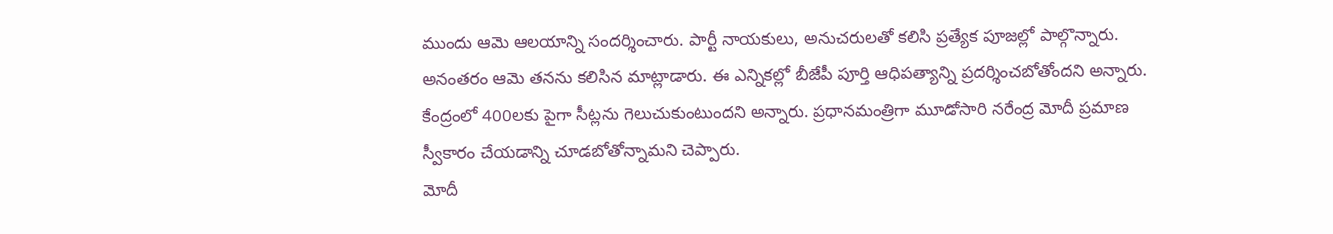ముందు ఆమె ఆలయాన్ని సందర్శించారు. పార్టీ నాయకులు, అనుచరులతో కలిసి ప్రత్యేక పూజల్లో పాల్గొన్నారు.
అనంతరం ఆమె తనను కలిసిన మాట్లాడారు. ఈ ఎన్నికల్లో బీజేపీ పూర్తి ఆధిపత్యాన్ని ప్రదర్శించబోతోందని అన్నారు. కేంద్రంలో 400లకు పైగా సీట్లను గెలుచుకుంటుందని అన్నారు. ప్రధానమంత్రిగా మూడోసారి నరేంద్ర మోదీ ప్రమాణ స్వీకారం చేయడాన్ని చూడబోతోన్నామని చెప్పారు.
మోదీ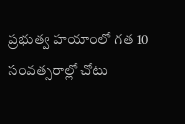ప్రభుత్వ హయాంలో గత 10 సంవత్సరాల్లో చోటు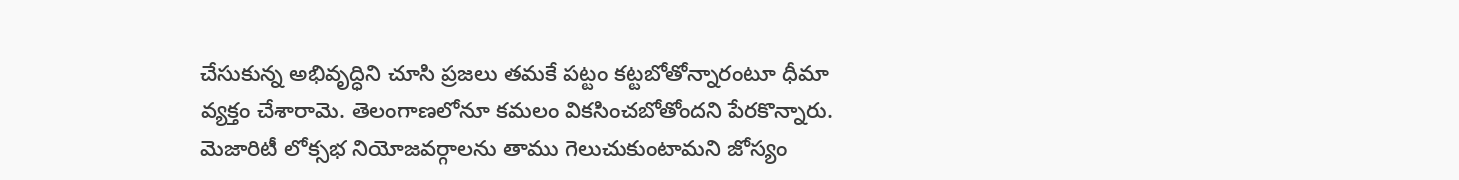చేసుకున్న అభివృద్ధిని చూసి ప్రజలు తమకే పట్టం కట్టబోతోన్నారంటూ ధీమా వ్యక్తం చేశారామె. తెలంగాణలోనూ కమలం వికసించబోతోందని పేరకొన్నారు. మెజారిటీ లోక్సభ నియోజవర్గాలను తాము గెలుచుకుంటామని జోస్యం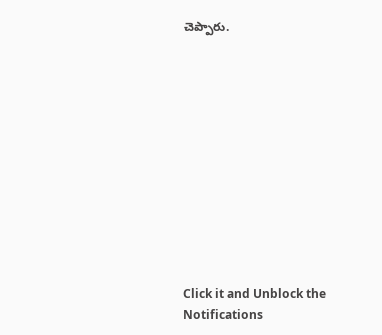చెప్పారు.












Click it and Unblock the Notifications